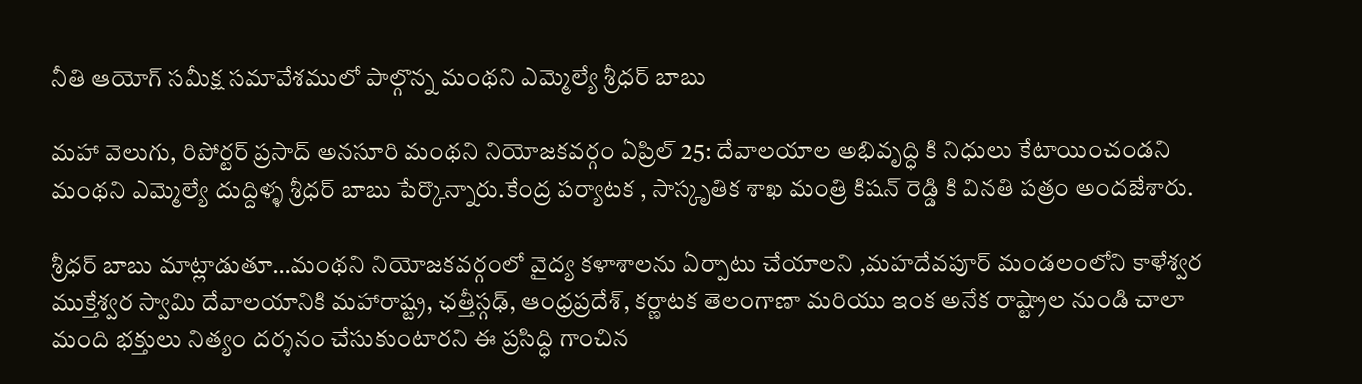నీతి ఆయోగ్ సమీక్ష సమావేశములో పాల్గొన్న మంథని ఎమ్మెల్యే శ్రీధర్ బాబు

మహా వెలుగు, రిపోర్టర్ ప్రసాద్ అనసూరి మంథని నియోజకవర్గం ఏప్రిల్ 25: దేవాలయాల అభివృద్ధి కి నిధులు కేటాయించండని మంథని ఎమ్మెల్యే దుద్దిళ్ళ శ్రీధర్ బాబు పేర్కొన్నారు.కేంద్ర పర్యాటక , సాస్కృతిక శాఖ మంత్రి కిషన్ రెడ్డి కి వినతి పత్రం అందజేశారు.

శ్రీధర్ బాబు మాట్లాడుతూ…మంథని నియోజకవర్గంలో వైద్య కళాశాలను ఏర్పాటు చేయాలని ,మహదేవపూర్ మండలంలోని కాళేశ్వర ముక్తేశ్వర స్వామి దేవాలయానికి మహారాష్ట్ర, ఛత్తీస్గఢ్, ఆంధ్రప్రదేశ్, కర్ణాటక తెలంగాణా మరియు ఇంక అనేక రాష్ట్రాల నుండి చాలా మంది భక్తులు నిత్యం దర్శనం చేసుకుంటారని ఈ ప్రసిద్ధి గాంచిన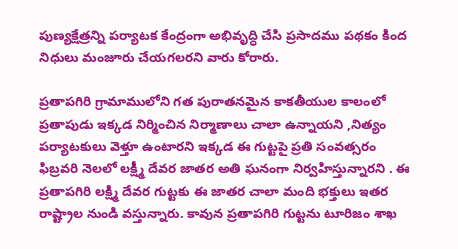పుణ్యక్షేత్రన్ని పర్యాటక కేంద్రంగా అభివృద్ధి చేసి ప్రసాదము పథకం కింద నిధులు మంజూరు చేయగలరని వారు కోరారు.

ప్రతాపగిరి గ్రామాములోని గత పురాతనమైన కాకతీయుల కాలంలో ప్రతాపుడు ఇక్కడ నిర్మించిన నిర్మాణాలు చాలా ఉన్నాయని ,నిత్యం పర్యాటకులు వెళ్తూ ఉంటారని ఇక్కడ ఈ గుట్టపై ప్రతి సంవత్సరం ఫిబ్రవరి నెలలో లక్ష్మీ దేవర జాతర అతి ఘనంగా నిర్వహిస్తున్నారని . ఈ ప్రతాపగిరి లక్ష్మి దేవర గుట్టకు ఈ జాతర చాలా మంది భక్తులు ఇతర రాష్ట్రాల నుండి వస్తున్నారు. కావున ప్రతాపగిరి గుట్టను టూరిజం శాఖ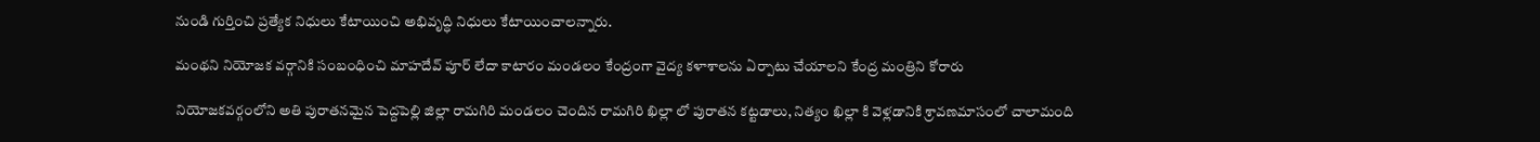నుండి గుర్తించి ప్రత్యేక నిధులు కేటాయించి అభివృద్ధి నిధులు కేటాయించాలన్నారు.

మంథని నియోజక వర్గానికి సంబంధించి మాహదేవ్ పూర్ లేదా కాటారం మండలం కేంద్రంగా వైద్య కళాశాలను ఏర్పాటు చేయాలని కేంద్ర మంత్రిని కోరారు

నియోజకవర్గంలోని అతి పురాతనమైన పెద్దపెల్లి జిల్లా రామగిరి మండలం చెందిన రామగిరి ఖిల్లా లో పురాతన కట్టడాలు, నిత్యం ఖిల్లా కి వెళ్లడానికి శ్రావణమాసంలో చాలామంది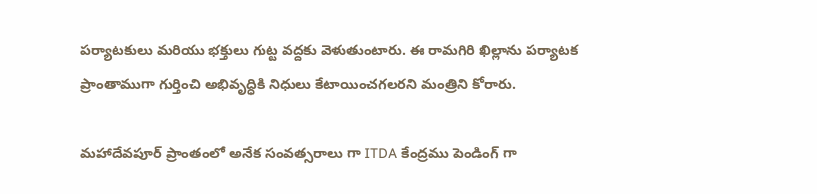పర్యాటకులు మరియు భక్తులు గుట్ట వద్దకు వెళుతుంటారు. ఈ రామగిరి ఖిల్లాను పర్యాటక ప్రాంతాముగా గుర్తించి అభివృద్ధికి నిధులు కేటాయించగలరని మంత్రిని కోరారు.

మహాదేవపూర్ ప్రాంతంలో అనేక సంవత్సరాలు గా ITDA కేంద్రము పెండింగ్ గా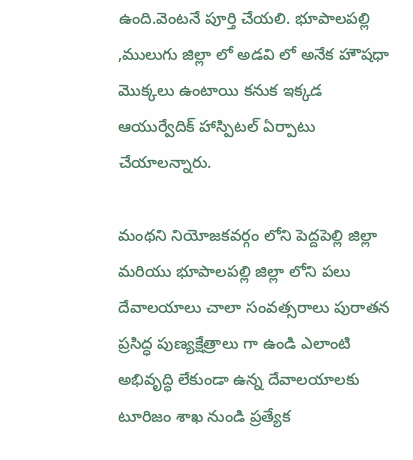ఉంది.వెంటనే పూర్తి చేయలి. భూపాలపల్లి ,ములుగు జిల్లా లో అడవి లో అనేక హౌషధా మొక్కలు ఉంటాయి కనుక ఇక్కడ ఆయుర్వేదిక్ హాస్పిటల్ ఏర్పాటు చేయాలన్నారు.

మంథని నియోజకవర్గం లోని పెద్దపెల్లి జిల్లా మరియు భూపాలపల్లి జిల్లా లోని పలు దేవాలయాలు చాలా సంవత్సరాలు పురాతన ప్రసిద్ధ పుణ్యక్షేత్రాలు గా ఉండి ఎలాంటి అభివృద్ధి లేకుండా ఉన్న దేవాలయాలకు టూరిజం శాఖ నుండి ప్రత్యేక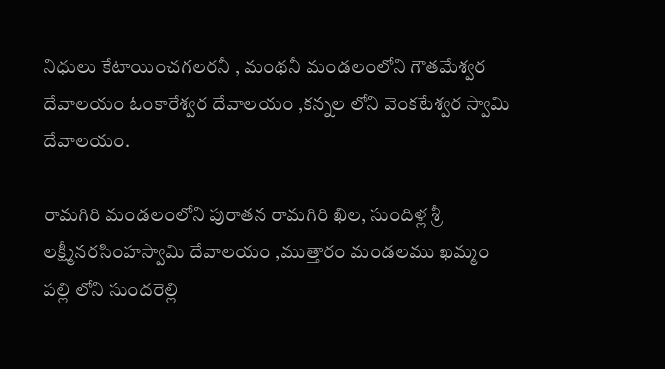నిధులు కేటాయించగలరనీ , మంథనీ మండలంలోని గౌతమేశ్వర దేవాలయం ఓంకారేశ్వర దేవాలయం ,కన్నల లోని వెంకటేశ్వర స్వామి దేవాలయం.

రామగిరి మండలంలోని పురాతన రామగిరి ఖిల, సుందిళ్ల శ్రీ లక్ష్మీనరసింహస్వామి దేవాలయం ,ముత్తారం మండలము ఖమ్మం పల్లి లోని సుందరెల్లి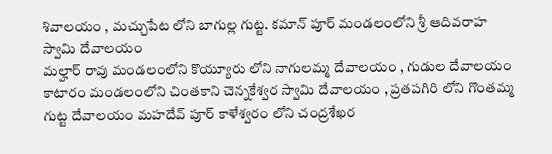శివాలయం , మచ్చుపేట లోని బాగుల్ల గుట్ట. కమాన్ పూర్ మండలంలోని శ్రీ ఆదివరాహ స్వామి దేవాలయం
మల్హార్ రావు మండలంలోని కొయ్యూరు లోని నాగులమ్మ దేవాలయం , గుడుల దేవాలయం
కాటారం మండలంలోని చింతకాని చెన్నకేశ్వర స్వామి దేవాలయం , ప్రతపగిరి లోని గొంతమ్మ గుట్ట దేవాలయం మహదేవ్ పూర్ కాళేశ్వరం లోని చంద్రశేఖర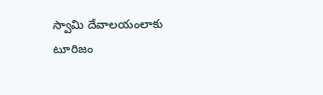స్వామి దేవాలయంలాకు టూరిజం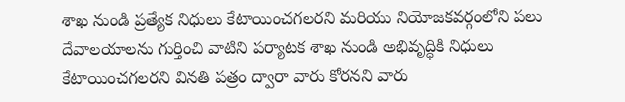శాఖ నుండి ప్రత్యేక నిధులు కేటాయించగలరని మరియు నియోజకవర్గంలోని పలు దేవాలయాలను గుర్తించి వాటిని పర్యాటక శాఖ నుండి అభివృద్ధికి నిధులు కేటాయించగలరని వినతి పత్రం ద్వారా వారు కోరనని వారు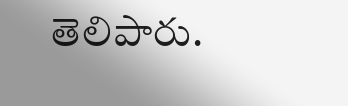తెలిపారు.